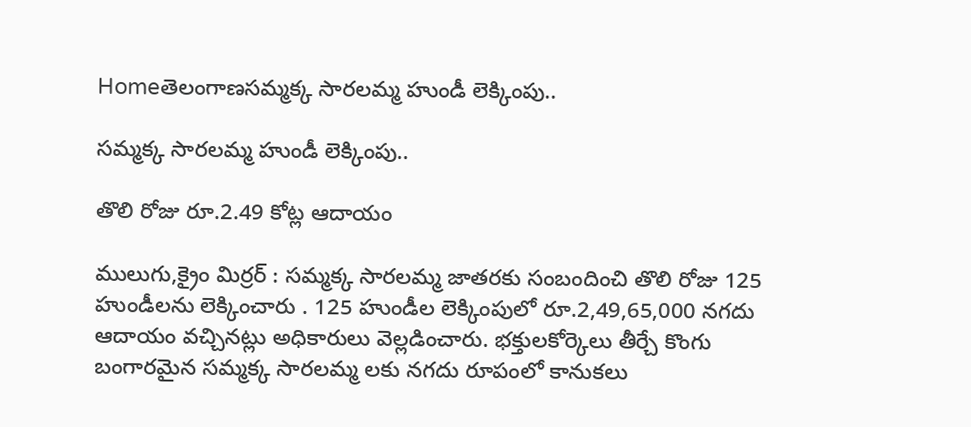Homeతెలంగాణసమ్మక్క సారలమ్మ హుండీ లెక్కింపు..

సమ్మక్క సారలమ్మ హుండీ లెక్కింపు..

తొలి రోజు రూ.2.49 కోట్ల ఆదాయం

ములుగు,క్రైం మిర్ర‌ర్ : స‌మ్మ‌క్క సార‌ల‌మ్మ‌ జాత‌ర‌కు సంబందించి తొలి రోజు 125 హుండీల‌ను లెక్కించారు . 125 హుండీల లెక్కింపులో రూ.2,49,65,000 నగదు ఆదాయం వచ్చినట్లు అధికారులు వెల్లడించారు. భ‌క్తులకోర్కెలు తీర్చే కొంగు బంగార‌మైన స‌మ్మ‌క్క సార‌ల‌మ్మ ల‌కు న‌గ‌దు రూపంలో కానుక‌లు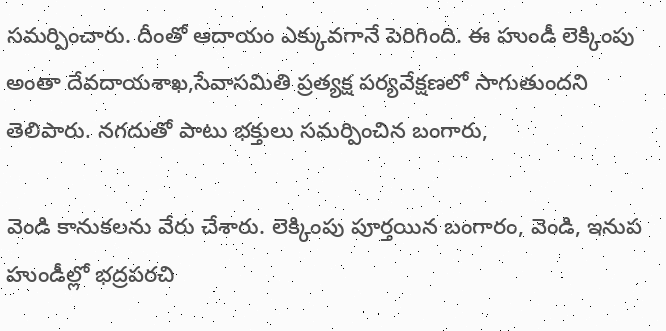స‌మ‌ర్పించారు. దీంతో ఆదాయం ఎక్కువ‌గానే పెరిగింది. ఈ హుండీ లెక్కింపు అంతా దేవ‌దాయ‌శాఖ‌,సేవాస‌మితి ప్ర‌త్య‌క్ష ప‌ర్య‌వేక్ష‌ణ‌లో సాగుతుంద‌ని తెలిపారు. న‌గ‌దుతో పాటు భ‌క్తులు స‌మ‌ర్పించిన బంగారు,

వెండి కానుక‌ల‌ను వేరు చేశారు. లెక్కింపు పూర్త‌యిన బంగారం, వెండి, ఇనుప హుండీల్లో భ‌ద్ర‌ప‌ర‌చి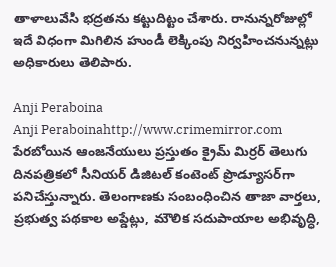తాళాలువేసి భ‌ద్ర‌త‌ను క‌ట్టుదిట్టం చేశారు. రానున్న‌రోజుల్లో ఇదే విధంగా మిగిలిన‌ హుండీ లెక్కింపు నిర్వ‌హించ‌నున్న‌ట్లు అధికారులు తెలిపారు.

Anji Peraboina
Anji Peraboinahttp://www.crimemirror.com
పేరబోయిన ఆంజనేయులు ప్రస్తుతం క్రైమ్ మిర్రర్ తెలుగు దినపత్రికలో సీనియర్ డిజిటల్ కంటెంట్ ప్రొడ్యూసర్‌గా పనిచేస్తున్నారు. తెలంగాణకు సంబంధించిన తాజా వార్తలు, ప్రభుత్వ పథకాల అప్డేట్లు, మౌలిక సదుపాయాల అభివృద్ధి,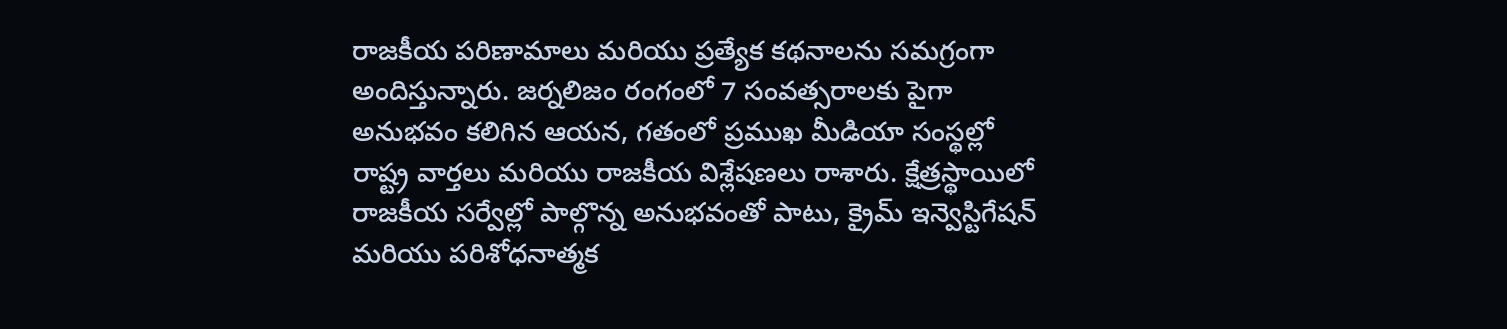రాజకీయ పరిణామాలు మరియు ప్రత్యేక కథనాలను సమగ్రంగా అందిస్తున్నారు. జర్నలిజం రంగంలో 7 సంవత్సరాలకు పైగా అనుభవం కలిగిన ఆయన, గతంలో ప్రముఖ మీడియా సంస్థల్లో రాష్ట్ర వార్తలు మరియు రాజకీయ విశ్లేషణలు రాశారు. క్షేత్రస్థాయిలో రాజకీయ సర్వేల్లో పాల్గొన్న అనుభవంతో పాటు, క్రైమ్ ఇన్వెస్టిగేషన్ మరియు పరిశోధనాత్మక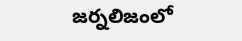జర్నలిజంలో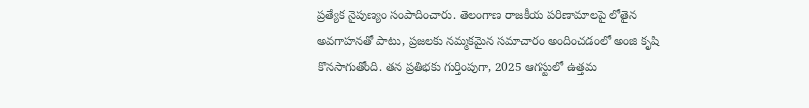ప్రత్యేక నైపుణ్యం సంపాదించారు. తెలంగాణ రాజకీయ పరిణామాలపై లోతైన అవగాహనతో పాటు, ప్రజలకు నమ్మకమైన సమాచారం అందించడంలో అంజి కృషి కొనసాగుతోంది. తన ప్రతిభకు గుర్తింపుగా, 2025 ఆగస్టులో ఉత్తమ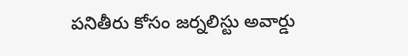పనితీరు కోసం జర్నలిస్టు అవార్డు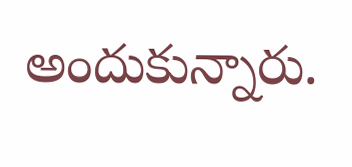అందుకున్నారు.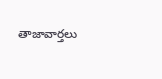తాజావార్తలు